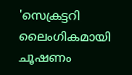'സെക്രട്ടറി ലൈംഗികമായി ചൂഷണം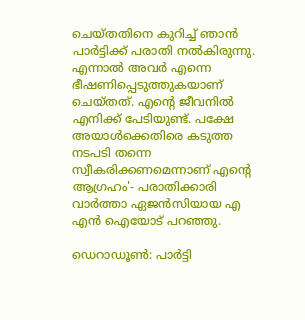ചെയ്തതിനെ കുറിച്ച് ഞാൻ പാർട്ടിക്ക് പരാതി നൽകിരുന്നു. എന്നാൽ അവർ എന്നെ ഭീഷണിപ്പെടുത്തുകയാണ് ചെയ്തത്. എന്റെ ജീവനിൽ എനിക്ക് പേടിയുണ്ട്. പക്ഷേ അയാൾക്കെതിരെ കടുത്ത നടപടി തന്നെ സ്വീകരിക്കണമെന്നാണ് എന്റെ ആഗ്രഹം'- പരാതിക്കാരി വാർത്താ ഏജൻസിയായ എ എൻ ഐയോട് പറഞ്ഞു.

ഡെറാഡ‍ൂൺ: പാർട്ടി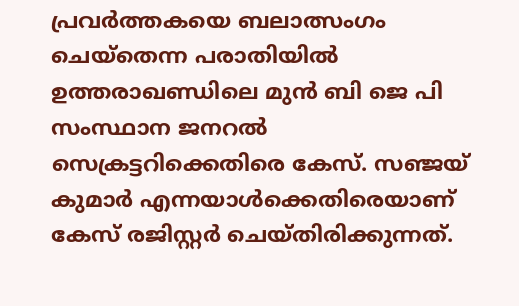പ്രവർത്തകയെ ബലാത്സംഗം ചെയ്തെന്ന പരാതിയില്‍ ഉത്തരാഖണ്ഡിലെ മുൻ ബി ജെ പി സംസ്ഥാന ജനറൽ സെക്രട്ടറിക്കെതിരെ കേസ്. സഞ്ജയ് കുമാർ എന്നയാൾക്കെതിരെയാണ് കേസ് രജിസ്റ്റർ ചെയ്തിരിക്കുന്നത്.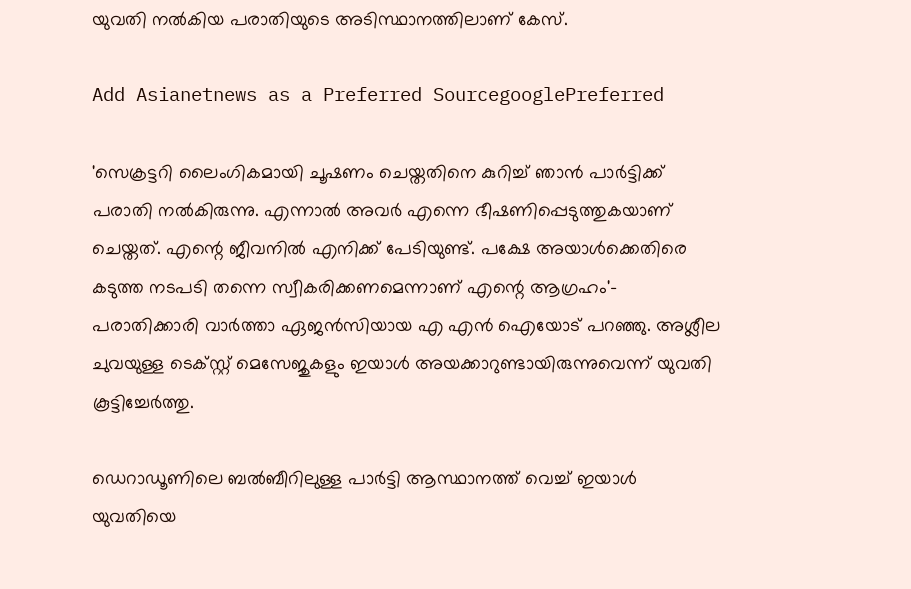യുവതി നൽകിയ പരാതിയുടെ അടിസ്ഥാനത്തിലാണ് കേസ്.

Add Asianetnews as a Preferred SourcegooglePreferred

'സെക്രട്ടറി ലൈംഗികമായി ചൂഷണം ചെയ്തതിനെ കുറിച്ച് ഞാൻ പാർട്ടിക്ക് പരാതി നൽകിരുന്നു. എന്നാൽ അവർ എന്നെ ഭീഷണിപ്പെടുത്തുകയാണ് ചെയ്തത്. എന്റെ ജീവനിൽ എനിക്ക് പേടിയുണ്ട്. പക്ഷേ അയാൾക്കെതിരെ കടുത്ത നടപടി തന്നെ സ്വീകരിക്കണമെന്നാണ് എന്റെ ആഗ്രഹം'- പരാതിക്കാരി വാർത്താ ഏജൻസിയായ എ എൻ ഐയോട് പറഞ്ഞു. അശ്ലീല ചുവയുള്ള ടെക്സ്റ്റ് മെസേജുകളും ഇയാൾ അയക്കാറുണ്ടായിരുന്നുവെന്ന് യുവതി കൂട്ടിച്ചേർത്തു.

ഡെറാഡൂണിലെ ബൽബീറിലുള്ള പാർട്ടി ആസ്ഥാനത്ത് വെച്ച് ഇയാൾ യുവതിയെ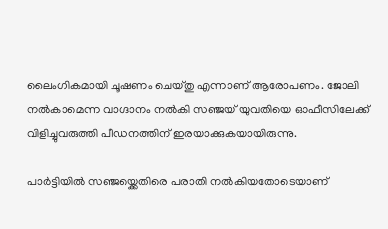ലൈംഗികമായി ചൂഷണം ചെയ്തു എന്നാണ് ആരോപണം. ജോലി നൽകാമെന്ന വാഗ്ദാനം നൽകി സഞ്ജയ് യുവതിയെ ഓഫീസിലേക്ക് വിളിച്ചുവരുത്തി പീഡനത്തിന് ഇരയാക്കുകയായിരുന്നു.

പാർട്ടിയിൽ സഞ്ജയ്ക്കെതിരെ പരാതി നൽകിയതോടെയാണ്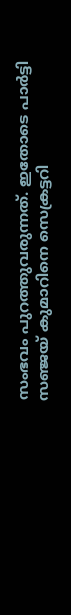സംഭവം പുറത്തുവരുന്നത്. ഇതോടെ പാർട്ടി സഞ്ജയ് കുമാറിനെ സെക്രട്ടറി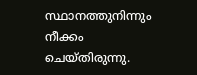സ്ഥാനത്തുനിന്നും നീക്കം ചെയ്തിരുന്നു.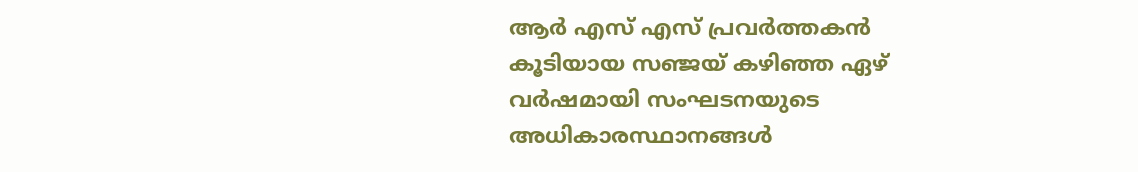ആർ എസ് എസ് പ്രവർത്തകൻ കൂടിയായ സഞ്ജയ് കഴിഞ്ഞ ഏഴ് വർഷമായി സംഘടനയുടെ അധികാരസ്ഥാനങ്ങള്‍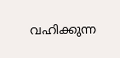വഹിക്കുന്ന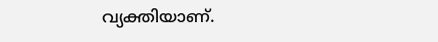വ്യക്തിയാണ്.